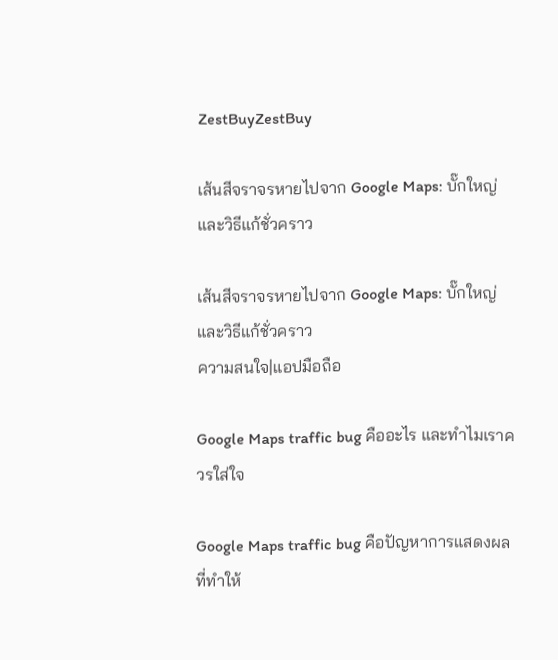ZestBuyZestBuy

เส้นสีจราจรหายไปจาก Google Maps: บั๊กใหญ่และวิธีแก้ชั่วคราว

เส้นสีจราจรหายไปจาก Google Maps: บั๊กใหญ่และวิธีแก้ชั่วคราว
ความสนใจ|แอปมือถือ

Google Maps traffic bug คืออะไร และทำไมเราควรใส่ใจ

Google Maps traffic bug คือปัญหาการแสดงผลที่ทำให้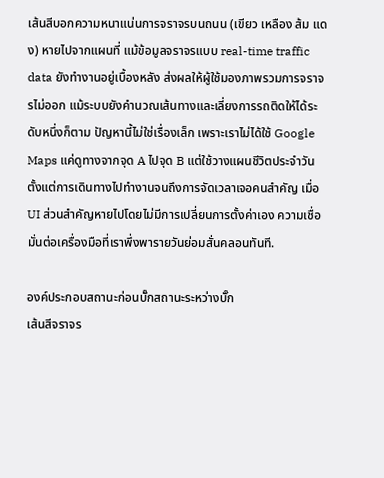เส้นสีบอกความหนาแน่นการจราจรบนถนน (เขียว เหลือง ส้ม แดง) หายไปจากแผนที่ แม้ข้อมูลจราจรแบบ real-time traffic data ยังทำงานอยู่เบื้องหลัง ส่งผลให้ผู้ใช้มองภาพรวมการจราจรไม่ออก แม้ระบบยังคำนวณเส้นทางและเลี่ยงการรถติดให้ได้ระดับหนึ่งก็ตาม ปัญหานี้ไม่ใช่เรื่องเล็ก เพราะเราไม่ได้ใช้ Google Maps แค่ดูทางจากจุด A ไปจุด B แต่ใช้วางแผนชีวิตประจำวัน ตั้งแต่การเดินทางไปทำงานจนถึงการจัดเวลาเจอคนสำคัญ เมื่อ UI ส่วนสำคัญหายไปโดยไม่มีการเปลี่ยนการตั้งค่าเอง ความเชื่อมั่นต่อเครื่องมือที่เราพึ่งพารายวันย่อมสั่นคลอนทันที.

องค์ประกอบสถานะก่อนบั๊กสถานะระหว่างบั๊ก
เส้นสีจราจร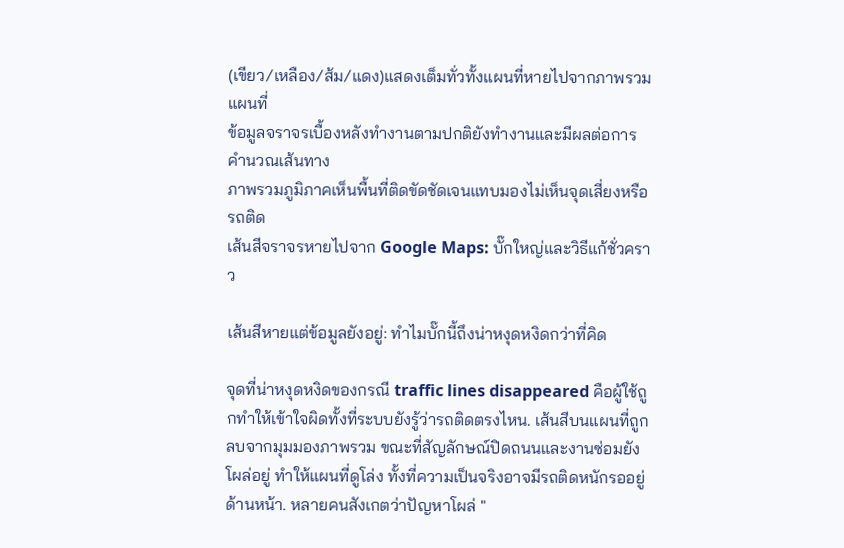(เขียว/เหลือง/ส้ม/แดง)แสดงเต็มทั่วทั้งแผนที่หายไปจากภาพรวมแผนที่
ข้อมูลจราจรเบื้องหลังทำงานตามปกติยังทำงานและมีผลต่อการคำนวณเส้นทาง
ภาพรวมภูมิภาคเห็นพื้นที่ติดขัดชัดเจนแทบมองไม่เห็นจุดเสี่ยงหรือรถติด
เส้นสีจราจรหายไปจาก Google Maps: บั๊กใหญ่และวิธีแก้ชั่วคราว

เส้นสีหายแต่ข้อมูลยังอยู่: ทำไมบั๊กนี้ถึงน่าหงุดหงิดกว่าที่คิด

จุดที่น่าหงุดหงิดของกรณี traffic lines disappeared คือผู้ใช้ถูกทำให้เข้าใจผิดทั้งที่ระบบยังรู้ว่ารถติดตรงไหน. เส้นสีบนแผนที่ถูกลบจากมุมมองภาพรวม ขณะที่สัญลักษณ์ปิดถนนและงานซ่อมยังโผล่อยู่ ทำให้แผนที่ดูโล่ง ทั้งที่ความเป็นจริงอาจมีรถติดหนักรออยู่ด้านหน้า. หลายคนสังเกตว่าปัญหาโผล่ "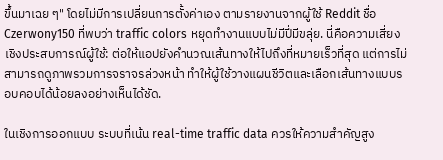ขึ้นมาเฉย ๆ" โดยไม่มีการเปลี่ยนการตั้งค่าเอง ตามรายงานจากผู้ใช้ Reddit ชื่อ Czerwony150 ที่พบว่า traffic colors หยุดทำงานแบบไม่มีปี่มีขลุ่ย. นี่คือความเสี่ยงเชิงประสบการณ์ผู้ใช้: ต่อให้แอปยังคำนวณเส้นทางให้ไปถึงที่หมายเร็วที่สุด แต่การไม่สามารถดูภาพรวมการจราจรล่วงหน้า ทำให้ผู้ใช้วางแผนชีวิตและเลือกเส้นทางแบบรอบคอบได้น้อยลงอย่างเห็นได้ชัด.

ในเชิงการออกแบบ ระบบที่เน้น real-time traffic data ควรให้ความสำคัญสูง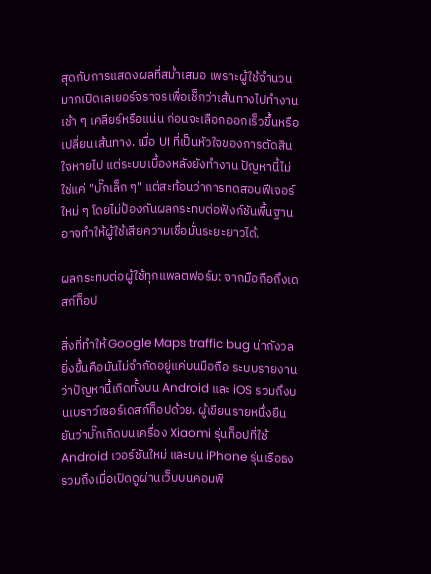สุดกับการแสดงผลที่สม่ำเสมอ เพราะผู้ใช้จำนวนมากเปิดเลเยอร์จราจรเพื่อเช็กว่าเส้นทางไปทำงานเช้า ๆ เคลียร์หรือแน่น ก่อนจะเลือกออกเร็วขึ้นหรือเปลี่ยนเส้นทาง. เมื่อ UI ที่เป็นหัวใจของการตัดสินใจหายไป แต่ระบบเบื้องหลังยังทำงาน ปัญหานี้ไม่ใช่แค่ "บั๊กเล็ก ๆ" แต่สะท้อนว่าการทดสอบฟีเจอร์ใหม่ ๆ โดยไม่ป้องกันผลกระทบต่อฟังก์ชันพื้นฐาน อาจทำให้ผู้ใช้เสียความเชื่อมั่นระยะยาวได้.

ผลกระทบต่อผู้ใช้ทุกแพลตฟอร์ม: จากมือถือถึงเดสก์ท็อป

สิ่งที่ทำให้ Google Maps traffic bug น่ากังวลยิ่งขึ้นคือมันไม่จำกัดอยู่แค่บนมือถือ ระบบรายงานว่าปัญหานี้เกิดทั้งบน Android และ iOS รวมถึงบนเบราว์เซอร์เดสก์ท็อปด้วย. ผู้เขียนรายหนึ่งยืนยันว่าบั๊กเกิดบนเครื่อง Xiaomi รุ่นท็อปที่ใช้ Android เวอร์ชันใหม่ และบน iPhone รุ่นเรือธง รวมถึงเมื่อเปิดดูผ่านเว็บบนคอมพิ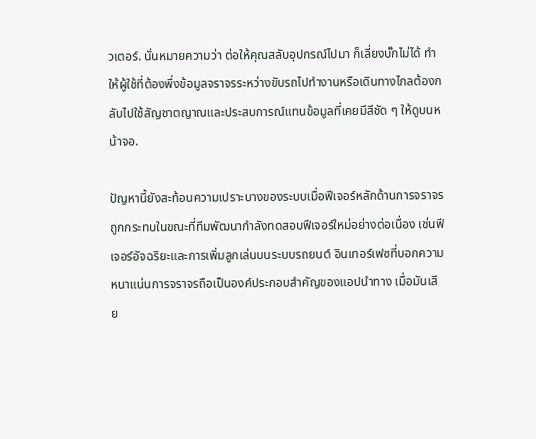วเตอร์. นั่นหมายความว่า ต่อให้คุณสลับอุปกรณ์ไปมา ก็เลี่ยงบั๊กไม่ได้ ทำให้ผู้ใช้ที่ต้องพึ่งข้อมูลจราจรระหว่างขับรถไปทำงานหรือเดินทางไกลต้องกลับไปใช้สัญชาตญาณและประสบการณ์แทนข้อมูลที่เคยมีสีชัด ๆ ให้ดูบนหน้าจอ.

ปัญหานี้ยังสะท้อนความเปราะบางของระบบเมื่อฟีเจอร์หลักด้านการจราจรถูกกระทบในขณะที่ทีมพัฒนากำลังทดสอบฟีเจอร์ใหม่อย่างต่อเนื่อง เช่นฟีเจอร์อัจฉริยะและการเพิ่มลูกเล่นบนระบบรถยนต์ อินเทอร์เฟซที่บอกความหนาแน่นการจราจรถือเป็นองค์ประกอบสำคัญของแอปนำทาง เมื่อมันเสีย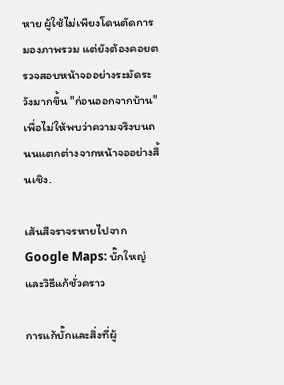หาย ผู้ใช้ไม่เพียงโดนตัดการมองภาพรวม แต่ยังต้องคอยตรวจสอบหน้าจออย่างระมัดระวังมากขึ้น "ก่อนออกจากบ้าน" เพื่อไม่ให้พบว่าความจริงบนถนนแตกต่างจากหน้าจออย่างสิ้นเชิง.

เส้นสีจราจรหายไปจาก Google Maps: บั๊กใหญ่และวิธีแก้ชั่วคราว

การแก้บั๊กและสิ่งที่ผู้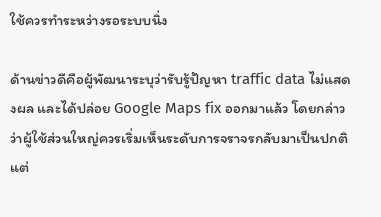ใช้ควรทำระหว่างรอระบบนิ่ง

ด้านข่าวดีคือผู้พัฒนาระบุว่ารับรู้ปัญหา traffic data ไม่แสดงผล และได้ปล่อย Google Maps fix ออกมาแล้ว โดยกล่าวว่าผู้ใช้ส่วนใหญ่ควรเริ่มเห็นระดับการจราจรกลับมาเป็นปกติ แต่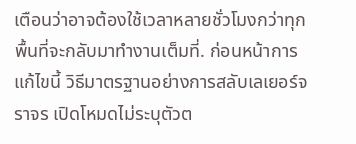เตือนว่าอาจต้องใช้เวลาหลายชั่วโมงกว่าทุกพื้นที่จะกลับมาทำงานเต็มที่. ก่อนหน้าการแก้ไขนี้ วิธีมาตรฐานอย่างการสลับเลเยอร์จราจร เปิดโหมดไม่ระบุตัวต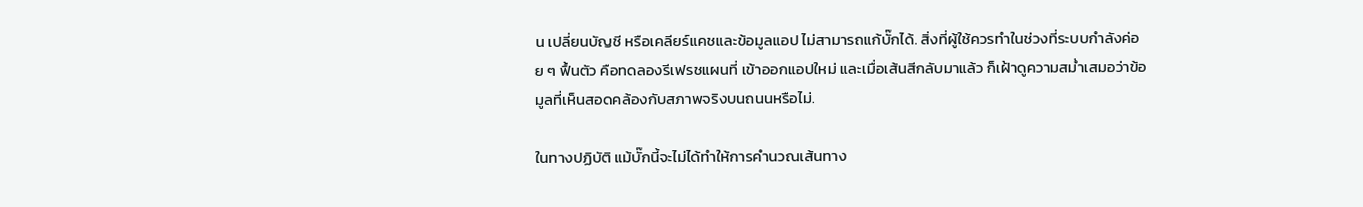น เปลี่ยนบัญชี หรือเคลียร์แคชและข้อมูลแอป ไม่สามารถแก้บั๊กได้. สิ่งที่ผู้ใช้ควรทำในช่วงที่ระบบกำลังค่อย ๆ ฟื้นตัว คือทดลองรีเฟรชแผนที่ เข้าออกแอปใหม่ และเมื่อเส้นสีกลับมาแล้ว ก็เฝ้าดูความสม่ำเสมอว่าข้อมูลที่เห็นสอดคล้องกับสภาพจริงบนถนนหรือไม่.

ในทางปฏิบัติ แม้บั๊กนี้จะไม่ได้ทำให้การคำนวณเส้นทาง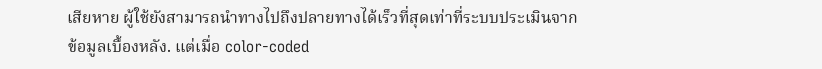เสียหาย ผู้ใช้ยังสามารถนำทางไปถึงปลายทางได้เร็วที่สุดเท่าที่ระบบประเมินจากข้อมูลเบื้องหลัง. แต่เมื่อ color-coded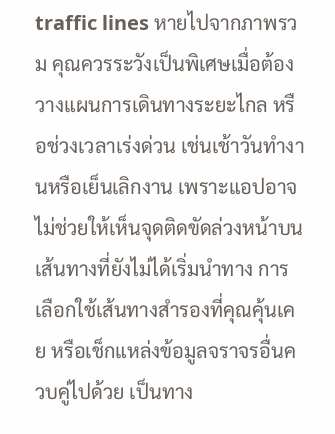traffic lines หายไปจากภาพรวม คุณควรระวังเป็นพิเศษเมื่อต้องวางแผนการเดินทางระยะไกล หรือช่วงเวลาเร่งด่วน เช่นเช้าวันทำงานหรือเย็นเลิกงาน เพราะแอปอาจไม่ช่วยให้เห็นจุดติดขัดล่วงหน้าบนเส้นทางที่ยังไม่ได้เริ่มนำทาง การเลือกใช้เส้นทางสำรองที่คุณคุ้นเคย หรือเช็กแหล่งข้อมูลจราจรอื่นควบคู่ไปด้วย เป็นทาง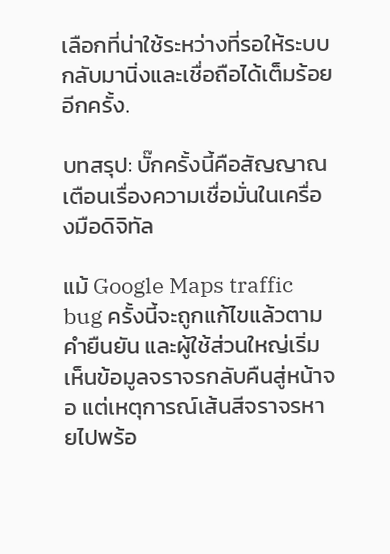เลือกที่น่าใช้ระหว่างที่รอให้ระบบกลับมานิ่งและเชื่อถือได้เต็มร้อยอีกครั้ง.

บทสรุป: บั๊กครั้งนี้คือสัญญาณเตือนเรื่องความเชื่อมั่นในเครื่องมือดิจิทัล

แม้ Google Maps traffic bug ครั้งนี้จะถูกแก้ไขแล้วตามคำยืนยัน และผู้ใช้ส่วนใหญ่เริ่มเห็นข้อมูลจราจรกลับคืนสู่หน้าจอ แต่เหตุการณ์เส้นสีจราจรหายไปพร้อ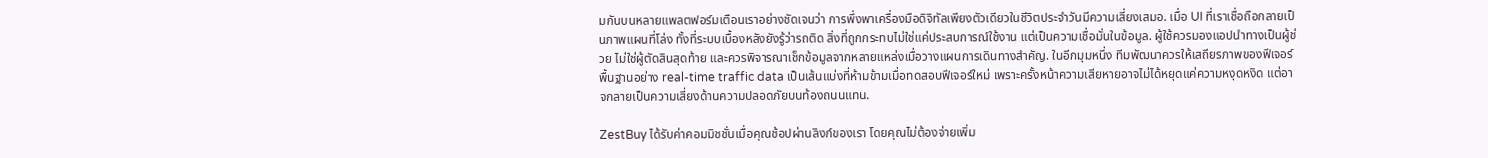มกันบนหลายแพลตฟอร์มเตือนเราอย่างชัดเจนว่า การพึ่งพาเครื่องมือดิจิทัลเพียงตัวเดียวในชีวิตประจำวันมีความเสี่ยงเสมอ. เมื่อ UI ที่เราเชื่อถือกลายเป็นภาพแผนที่โล่ง ทั้งที่ระบบเบื้องหลังยังรู้ว่ารถติด สิ่งที่ถูกกระทบไม่ใช่แค่ประสบการณ์ใช้งาน แต่เป็นความเชื่อมั่นในข้อมูล. ผู้ใช้ควรมองแอปนำทางเป็นผู้ช่วย ไม่ใช่ผู้ตัดสินสุดท้าย และควรพิจารณาเช็กข้อมูลจากหลายแหล่งเมื่อวางแผนการเดินทางสำคัญ. ในอีกมุมหนึ่ง ทีมพัฒนาควรให้เสถียรภาพของฟีเจอร์พื้นฐานอย่าง real-time traffic data เป็นเส้นแบ่งที่ห้ามข้ามเมื่อทดสอบฟีเจอร์ใหม่ เพราะครั้งหน้าความเสียหายอาจไม่ได้หยุดแค่ความหงุดหงิด แต่อาจกลายเป็นความเสี่ยงด้านความปลอดภัยบนท้องถนนแทน.

ZestBuy ได้รับค่าคอมมิชชั่นเมื่อคุณช้อปผ่านลิงก์ของเรา โดยคุณไม่ต้องจ่ายเพิ่ม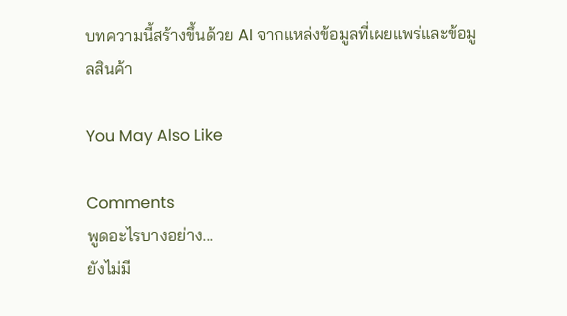บทความนี้สร้างขึ้นด้วย AI จากแหล่งข้อมูลที่เผยแพร่และข้อมูลสินค้า

You May Also Like

Comments
พูดอะไรบางอย่าง...
ยังไม่มี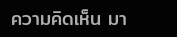ความคิดเห็น มา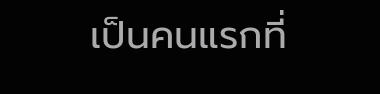เป็นคนแรกที่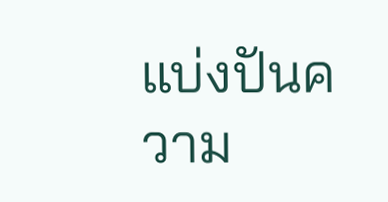แบ่งปันความ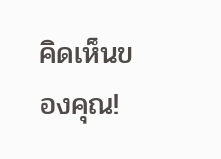คิดเห็นของคุณ!